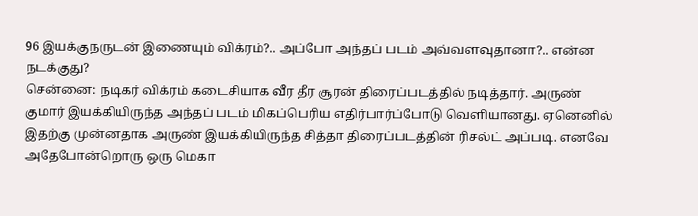96 இயக்குநருடன் இணையும் விக்ரம்?.. அப்போ அந்தப் படம் அவ்வளவுதானா?.. என்ன நடக்குது?
சென்னை: நடிகர் விக்ரம் கடைசியாக வீர தீர சூரன் திரைப்படத்தில் நடித்தார். அருண் குமார் இயக்கியிருந்த அந்தப் படம் மிகப்பெரிய எதிர்பார்ப்போடு வெளியானது. ஏனெனில் இதற்கு முன்னதாக அருண் இயக்கியிருந்த சித்தா திரைப்படத்தின் ரிசல்ட் அப்படி. எனவே அதேபோன்றொரு ஒரு மெகா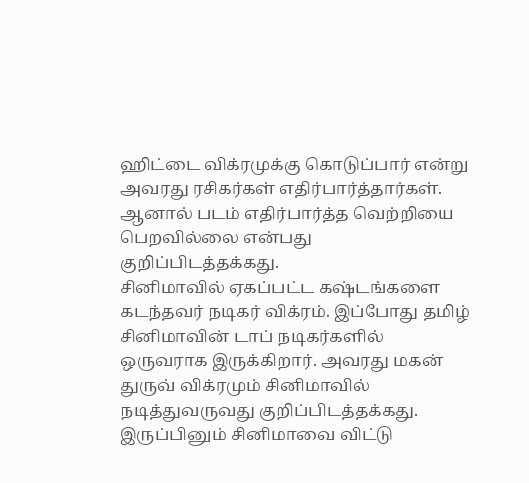ஹிட்டை விக்ரமுக்கு கொடுப்பார் என்று அவரது ரசிகர்கள் எதிர்பார்த்தார்கள். ஆனால் படம் எதிர்பார்த்த வெற்றியை பெறவில்லை என்பது குறிப்பிடத்தக்கது.
சினிமாவில் ஏகப்பட்ட கஷ்டங்களை கடந்தவர் நடிகர் விக்ரம். இப்போது தமிழ் சினிமாவின் டாப் நடிகர்களில் ஒருவராக இருக்கிறார். அவரது மகன் துருவ் விக்ரமும் சினிமாவில் நடித்துவருவது குறிப்பிடத்தக்கது. இருப்பினும் சினிமாவை விட்டு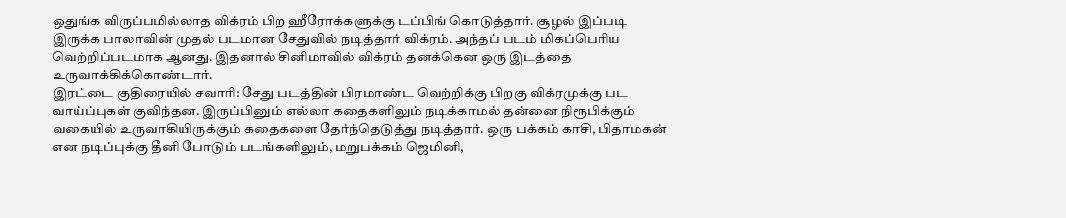ஒதுங்க விருப்பமில்லாத விக்ரம் பிற ஹீரோக்களுக்கு டப்பிங் கொடுத்தார். சூழல் இப்படி இருக்க பாலாவின் முதல் படமான சேதுவில் நடித்தார் விக்ரம். அந்தப் படம் மிகப்பெரிய வெற்றிப்படமாக ஆனது. இதனால் சினிமாவில் விக்ரம் தனக்கென ஒரு இடத்தை உருவாக்கிக்கொண்டார்.
இரட்டை குதிரையில் சவாரி: சேது படத்தின் பிரமாண்ட வெற்றிக்கு பிறகு விக்ரமுக்கு பட வாய்ப்புகள் குவிந்தன. இருப்பினும் எல்லா கதைகளிலும் நடிக்காமல் தன்னை நிரூபிக்கும் வகையில் உருவாகியிருக்கும் கதைகளை தேர்ந்தெடுத்து நடித்தார். ஒரு பக்கம் காசி, பிதாமகன் என நடிப்புக்கு தீனி போடும் படங்களிலும், மறுபக்கம் ஜெமினி,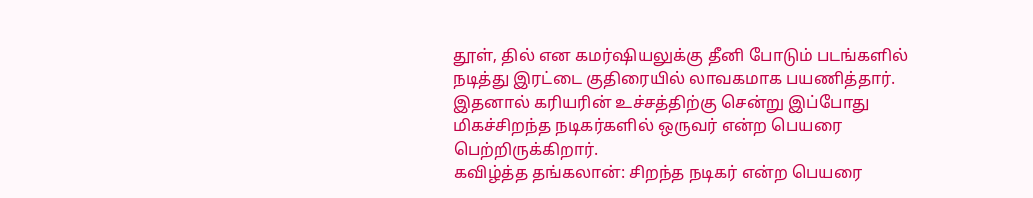தூள், தில் என கமர்ஷியலுக்கு தீனி போடும் படங்களில் நடித்து இரட்டை குதிரையில் லாவகமாக பயணித்தார். இதனால் கரியரின் உச்சத்திற்கு சென்று இப்போது மிகச்சிறந்த நடிகர்களில் ஒருவர் என்ற பெயரை பெற்றிருக்கிறார்.
கவிழ்த்த தங்கலான்: சிறந்த நடிகர் என்ற பெயரை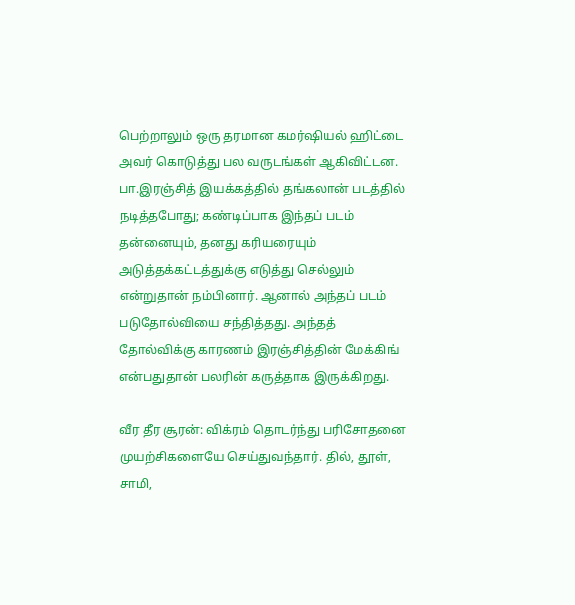பெற்றாலும் ஒரு தரமான கமர்ஷியல் ஹிட்டை அவர் கொடுத்து பல வருடங்கள் ஆகிவிட்டன. பா.இரஞ்சித் இயக்கத்தில் தங்கலான் படத்தில் நடித்தபோது; கண்டிப்பாக இந்தப் படம் தன்னையும், தனது கரியரையும் அடுத்தக்கட்டத்துக்கு எடுத்து செல்லும் என்றுதான் நம்பினார். ஆனால் அந்தப் படம் படுதோல்வியை சந்தித்தது. அந்தத் தோல்விக்கு காரணம் இரஞ்சித்தின் மேக்கிங் என்பதுதான் பலரின் கருத்தாக இருக்கிறது.

வீர தீர சூரன்: விக்ரம் தொடர்ந்து பரிசோதனை முயற்சிகளையே செய்துவந்தார். தில், தூள், சாமி,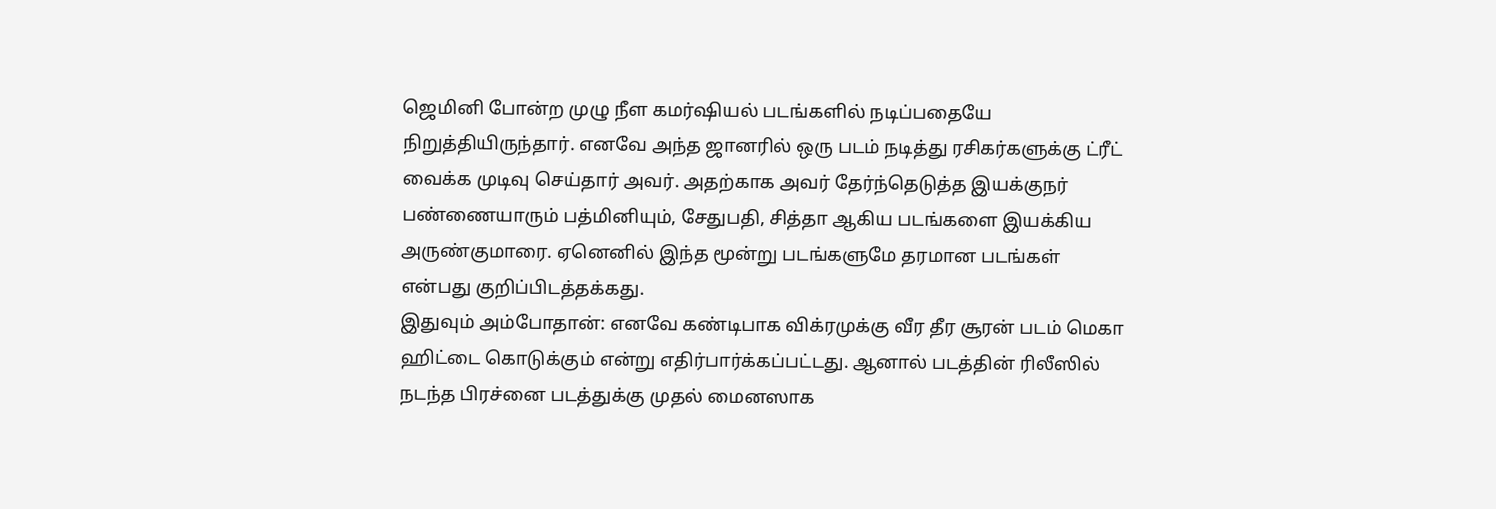ஜெமினி போன்ற முழு நீள கமர்ஷியல் படங்களில் நடிப்பதையே நிறுத்தியிருந்தார். எனவே அந்த ஜானரில் ஒரு படம் நடித்து ரசிகர்களுக்கு ட்ரீட் வைக்க முடிவு செய்தார் அவர். அதற்காக அவர் தேர்ந்தெடுத்த இயக்குநர் பண்ணையாரும் பத்மினியும், சேதுபதி, சித்தா ஆகிய படங்களை இயக்கிய அருண்குமாரை. ஏனெனில் இந்த மூன்று படங்களுமே தரமான படங்கள் என்பது குறிப்பிடத்தக்கது.
இதுவும் அம்போதான்: எனவே கண்டிபாக விக்ரமுக்கு வீர தீர சூரன் படம் மெகா ஹிட்டை கொடுக்கும் என்று எதிர்பார்க்கப்பட்டது. ஆனால் படத்தின் ரிலீஸில் நடந்த பிரச்னை படத்துக்கு முதல் மைனஸாக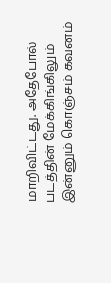மாறிவிட்டது. அதேபோல் படத்தின் மேக்கிங்கிலும் இன்னும் கொஞ்சம் கவனம்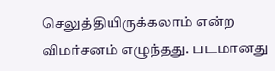செலுத்தியிருக்கலாம் என்ற விமர்சனம் எழுந்தது. படமானது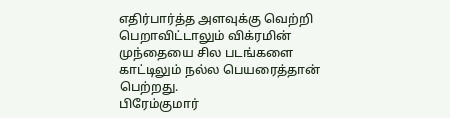எதிர்பார்த்த அளவுக்கு வெற்றி பெறாவிட்டாலும் விக்ரமின் முந்தையை சில படங்களை காட்டிலும் நல்ல பெயரைத்தான் பெற்றது.
பிரேம்குமார்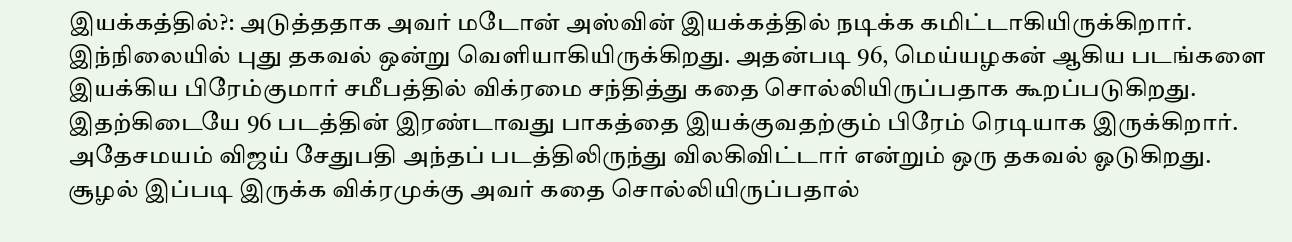இயக்கத்தில்?: அடுத்ததாக அவர் மடோன் அஸ்வின் இயக்கத்தில் நடிக்க கமிட்டாகியிருக்கிறார். இந்நிலையில் புது தகவல் ஒன்று வெளியாகியிருக்கிறது. அதன்படி 96, மெய்யழகன் ஆகிய படங்களை இயக்கிய பிரேம்குமார் சமீபத்தில் விக்ரமை சந்தித்து கதை சொல்லியிருப்பதாக கூறப்படுகிறது. இதற்கிடையே 96 படத்தின் இரண்டாவது பாகத்தை இயக்குவதற்கும் பிரேம் ரெடியாக இருக்கிறார். அதேசமயம் விஜய் சேதுபதி அந்தப் படத்திலிருந்து விலகிவிட்டார் என்றும் ஒரு தகவல் ஓடுகிறது. சூழல் இப்படி இருக்க விக்ரமுக்கு அவர் கதை சொல்லியிருப்பதால்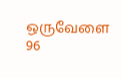ஒருவேளை 96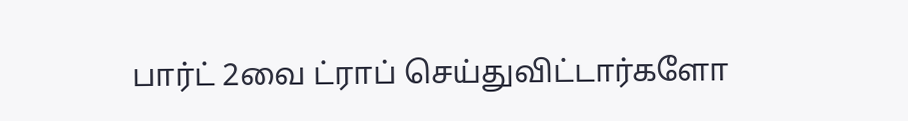பார்ட் 2வை ட்ராப் செய்துவிட்டார்களோ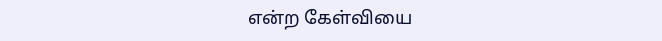என்ற கேள்வியை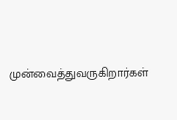முன்வைத்துவருகிறார்கள்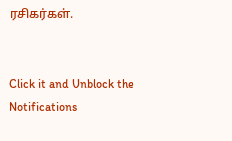ரசிகர்கள்.


Click it and Unblock the Notifications